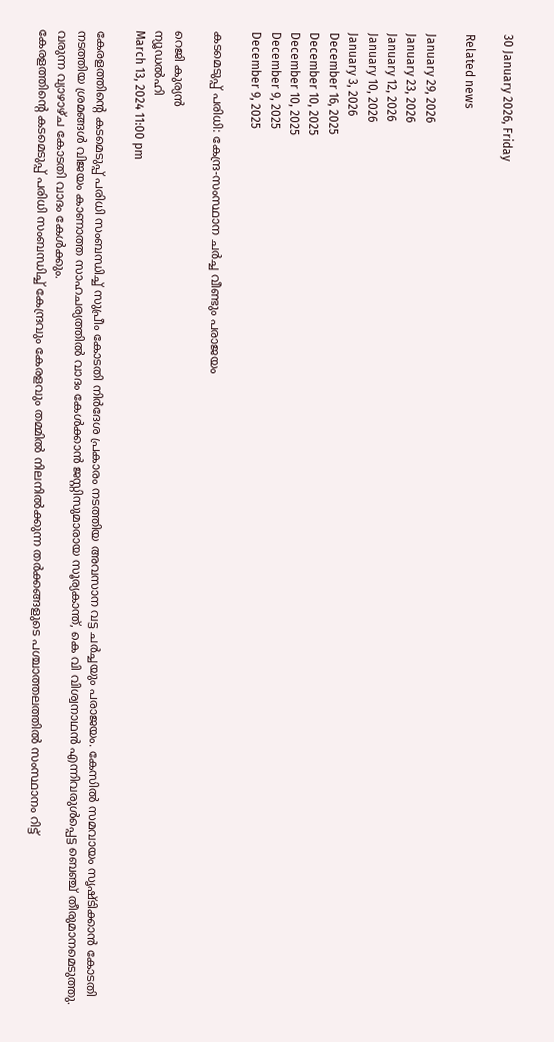30 January 2026, Friday

Related news

January 29, 2026
January 23, 2026
January 12, 2026
January 10, 2026
January 3, 2026
December 16, 2025
December 10, 2025
December 10, 2025
December 9, 2025
December 9, 2025

കടമെടുപ്പ് പരിധി: കേന്ദ്ര‑സംസ്ഥാന ചര്‍ച്ച വീണ്ടും പരാജയം

റെജി കുര്യന്‍
ന്യൂഡല്‍ഹി
March 13, 2024 11:00 pm

കേരളത്തിന്റെ കടമെടുപ്പ് പരിധി സംബന്ധിച്ച് സുപ്രീം കോടതി നിര്‍ദേശ പ്രകാരം നടത്തിയ അവസാന വട്ട ചര്‍ച്ചയും പരാജയം. കേസില്‍ സമവായം സൃഷ്ടിക്കാന്‍ കോടതി നടത്തിയ ശ്രമങ്ങള്‍ വിജയം കാണാത്ത സാഹചര്യത്തില്‍ വാദം കേള്‍ക്കാന്‍ ജസ്റ്റിസുമാരായ സൂര്യകാന്ത്, കെ വി വിശ്വനാഥന്‍ എന്നിവരുള്‍പ്പെട്ട ബെഞ്ച് തീരുമാനമെടുത്തു. വരുന്ന വ്യാഴാഴ്ച കോടതി വാദം കേള്‍ക്കും.
കേരളത്തിന്റെ കടമെടുപ്പ് പരിധി സംബന്ധിച്ച് കേന്ദ്രവും കേരളവും തമ്മില്‍ നിലനില്‍ക്കുന്ന തര്‍ക്കങ്ങളുടെ പശ്ചാത്തലത്തില്‍ സംസ്ഥാനം റിട്ട്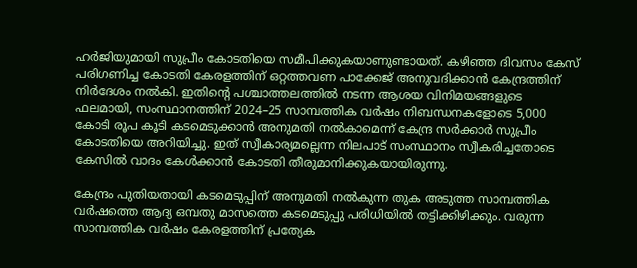ഹര്‍ജിയുമായി സുപ്രീം കോടതിയെ സമീപിക്കുകയാണുണ്ടായത്. കഴിഞ്ഞ ദിവസം കേസ് പരിഗണിച്ച കോടതി കേരളത്തിന് ഒറ്റത്തവണ പാക്കേജ് അനുവദിക്കാന്‍ കേന്ദ്രത്തിന് നിര്‍ദേശം നല്‍കി. ഇതിന്റെ പശ്ചാത്തലത്തില്‍ നടന്ന ആശയ വിനിമയങ്ങളുടെ ഫലമായി, സംസ്ഥാനത്തിന് 2024–25 സാമ്പത്തിക വര്‍ഷം നിബന്ധനകളോടെ 5,000 കോടി രൂപ കൂടി കടമെടുക്കാന്‍ അനുമതി നല്‍കാമെന്ന് കേന്ദ്ര സര്‍ക്കാര്‍ സുപ്രീം കോടതിയെ അറിയിച്ചു. ഇത് സ്വീകാര്യമല്ലെന്ന നിലപാട് സംസ്ഥാനം സ്വീകരിച്ചതോടെ കേസില്‍ വാദം കേള്‍ക്കാന്‍ കോടതി തീരുമാനിക്കുകയായിരുന്നു.

കേന്ദ്രം പുതിയതായി കടമെടുപ്പിന് അനുമതി നല്‍കുന്ന തുക അടുത്ത സാമ്പത്തിക വര്‍ഷത്തെ ആദ്യ ഒമ്പതു മാസത്തെ കടമെടുപ്പു പരിധിയില്‍ തട്ടിക്കിഴിക്കും. വരുന്ന സാമ്പത്തിക വര്‍ഷം കേരളത്തിന് പ്രത്യേക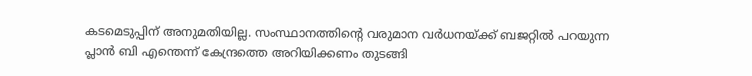കടമെടുപ്പിന് അനുമതിയില്ല. സംസ്ഥാനത്തിന്റെ വരുമാന വര്‍ധനയ്ക്ക് ബജറ്റില്‍ പറയുന്ന പ്ലാന്‍ ബി എന്തെന്ന് കേന്ദ്രത്തെ അറിയിക്കണം തുടങ്ങി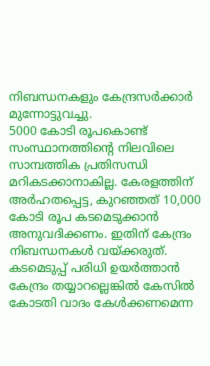നിബന്ധനകളും കേന്ദ്രസര്‍ക്കാര്‍ മുന്നോട്ടുവച്ചു.
5000 കോടി രൂപകൊണ്ട് സംസ്ഥാനത്തിന്റെ നിലവിലെ സാമ്പത്തിക പ്രതിസന്ധി മറികടക്കാനാകില്ല. കേരളത്തിന് അര്‍ഹതപ്പെട്ട, കുറഞ്ഞത് 10,000 കോടി രൂപ കടമെടുക്കാന്‍ അനുവദിക്കണം. ഇതിന് കേന്ദ്രം നിബന്ധനകള്‍ വയ്ക്കരുത്. കടമെടുപ്പ് പരിധി ഉയര്‍ത്താന്‍ കേന്ദ്രം തയ്യാറല്ലെങ്കില്‍ കേസില്‍ കോടതി വാദം കേള്‍ക്കണമെന്ന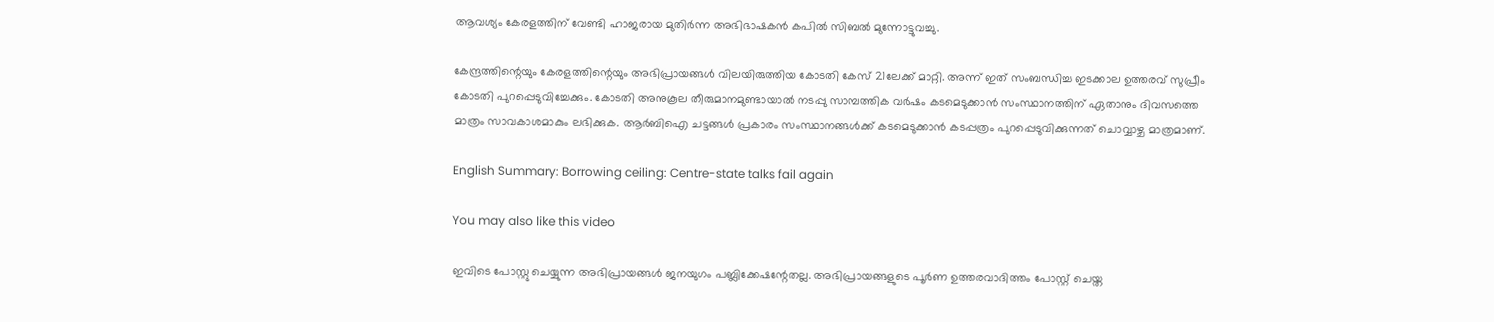ആവശ്യം കേരളത്തിന് വേണ്ടി ഹാജരായ മുതിര്‍ന്ന അഭിഭാഷകന്‍ കപില്‍ സിബല്‍ മുന്നോട്ടുവച്ചു.

കേന്ദ്രത്തിന്റെയും കേരളത്തിന്റെയും അഭിപ്രായങ്ങള്‍ വിലയിരുത്തിയ കോടതി കേസ് 21ലേക്ക് മാറ്റി. അന്ന് ഇത് സംബന്ധിച്ച ഇടക്കാല ഉത്തരവ് സുപ്രീം കോടതി പുറപ്പെടുവിച്ചേക്കും. കോടതി അനുകൂല തീരുമാനമുണ്ടായാല്‍ നടപ്പു സാമ്പത്തിക വര്‍ഷം കടമെടുക്കാന്‍ സംസ്ഥാനത്തിന് ഏതാനും ദിവസത്തെ മാത്രം സാവകാശമാകും ലഭിക്കുക. ആര്‍ബിഐ ചട്ടങ്ങള്‍ പ്രകാരം സംസ്ഥാനങ്ങള്‍ക്ക് കടമെടുക്കാന്‍ കടപ്പത്രം പുറപ്പെടുവിക്കുന്നത് ചൊവ്വാഴ്ച മാത്രമാണ്.

English Summary: Borrowing ceiling: Centre-state talks fail again

You may also like this video

ഇവിടെ പോസ്റ്റു ചെയ്യുന്ന അഭിപ്രായങ്ങള്‍ ജനയുഗം പബ്ലിക്കേഷന്റേതല്ല. അഭിപ്രായങ്ങളുടെ പൂര്‍ണ ഉത്തരവാദിത്തം പോസ്റ്റ് ചെയ്ത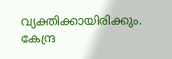വ്യക്തിക്കായിരിക്കും. കേന്ദ്ര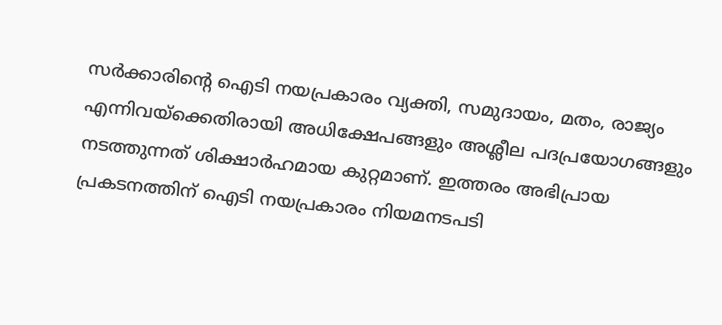സര്‍ക്കാരിന്റെ ഐടി നയപ്രകാരം വ്യക്തി, സമുദായം, മതം, രാജ്യം എന്നിവയ്‌ക്കെതിരായി അധിക്ഷേപങ്ങളും അശ്ലീല പദപ്രയോഗങ്ങളും നടത്തുന്നത് ശിക്ഷാര്‍ഹമായ കുറ്റമാണ്. ഇത്തരം അഭിപ്രായ പ്രകടനത്തിന് ഐടി നയപ്രകാരം നിയമനടപടി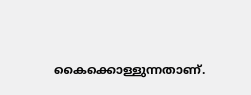കൈക്കൊള്ളുന്നതാണ്.